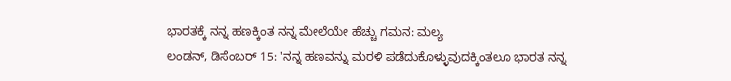ಭಾರತಕ್ಕೆ ನನ್ನ ಹಣಕ್ಕಿಂತ ನನ್ನ ಮೇಲೆಯೇ ಹೆಚ್ಚು ಗಮನ: ಮಲ್ಯ
ಲಂಡನ್, ಡಿಸೆಂಬರ್ 15: 'ನನ್ನ ಹಣವನ್ನು ಮರಳಿ ಪಡೆದುಕೊಳ್ಳುವುದಕ್ಕಿಂತಲೂ ಭಾರತ ನನ್ನ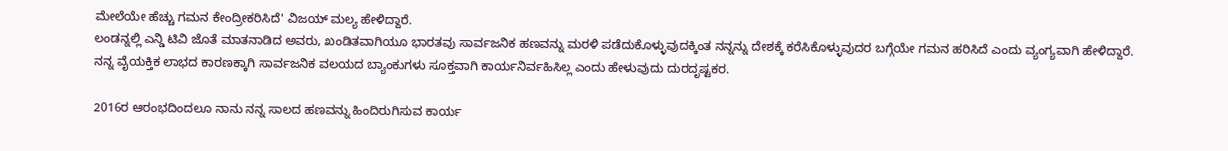ಮೇಲೆಯೇ ಹೆಚ್ಚು ಗಮನ ಕೇಂದ್ರೀಕರಿಸಿದೆ' ವಿಜಯ್ ಮಲ್ಯ ಹೇಳಿದ್ದಾರೆ.
ಲಂಡನ್ನಲ್ಲಿ ಎನ್ಡಿ ಟಿವಿ ಜೊತೆ ಮಾತನಾಡಿದ ಅವರು, ಖಂಡಿತವಾಗಿಯೂ ಭಾರತವು ಸಾರ್ವಜನಿಕ ಹಣವನ್ನು ಮರಳಿ ಪಡೆದುಕೊಳ್ಳುವುದಕ್ಕಿಂತ ನನ್ನನ್ನು ದೇಶಕ್ಕೆ ಕರೆಸಿಕೊಳ್ಳುವುದರ ಬಗ್ಗೆಯೇ ಗಮನ ಹರಿಸಿದೆ ಎಂದು ವ್ಯಂಗ್ಯವಾಗಿ ಹೇಳಿದ್ದಾರೆ.
ನನ್ನ ವೈಯಕ್ತಿಕ ಲಾಭದ ಕಾರಣಕ್ಕಾಗಿ ಸಾರ್ವಜನಿಕ ವಲಯದ ಬ್ಯಾಂಕುಗಳು ಸೂಕ್ತವಾಗಿ ಕಾರ್ಯನಿರ್ವಹಿಸಿಲ್ಲ ಎಂದು ಹೇಳುವುದು ದುರದೃಷ್ಟಕರ.

2016ರ ಆರಂಭದಿಂದಲೂ ನಾನು ನನ್ನ ಸಾಲದ ಹಣವನ್ನು ಹಿಂದಿರುಗಿಸುವ ಕಾರ್ಯ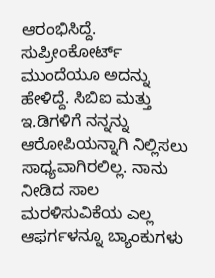ಆರಂಭಿಸಿದ್ದೆ. ಸುಪ್ರೀಂಕೋರ್ಟ್ ಮುಂದೆಯೂ ಅದನ್ನು ಹೇಳಿದ್ದೆ. ಸಿಬಿಐ ಮತ್ತು ಇ.ಡಿಗಳಿಗೆ ನನ್ನನ್ನು ಆರೋಪಿಯನ್ನಾಗಿ ನಿಲ್ಲಿಸಲು ಸಾಧ್ಯವಾಗಿರಲಿಲ್ಲ. ನಾನು ನೀಡಿದ ಸಾಲ ಮರಳಿಸುವಿಕೆಯ ಎಲ್ಲ ಆಫರ್ಗಳನ್ನೂ ಬ್ಯಾಂಕುಗಳು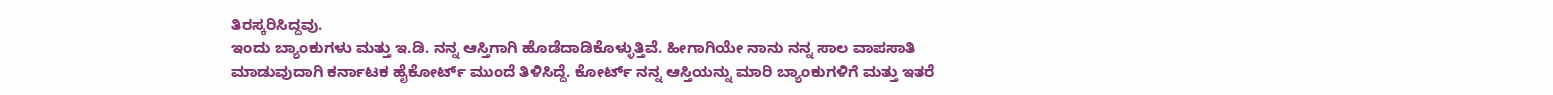ತಿರಸ್ಕರಿಸಿದ್ದವು.
ಇಂದು ಬ್ಯಾಂಕುಗಳು ಮತ್ತು ಇ.ಡಿ. ನನ್ನ ಆಸ್ತಿಗಾಗಿ ಹೊಡೆದಾಡಿಕೊಳ್ಳುತ್ತಿವೆ. ಹೀಗಾಗಿಯೇ ನಾನು ನನ್ನ ಸಾಲ ವಾಪಸಾತಿ ಮಾಡುವುದಾಗಿ ಕರ್ನಾಟಕ ಹೈಕೋರ್ಟ್ ಮುಂದೆ ತಿಳಿಸಿದ್ದೆ. ಕೋರ್ಟ್ ನನ್ನ ಆಸ್ತಿಯನ್ನು ಮಾರಿ ಬ್ಯಾಂಕುಗಳಿಗೆ ಮತ್ತು ಇತರೆ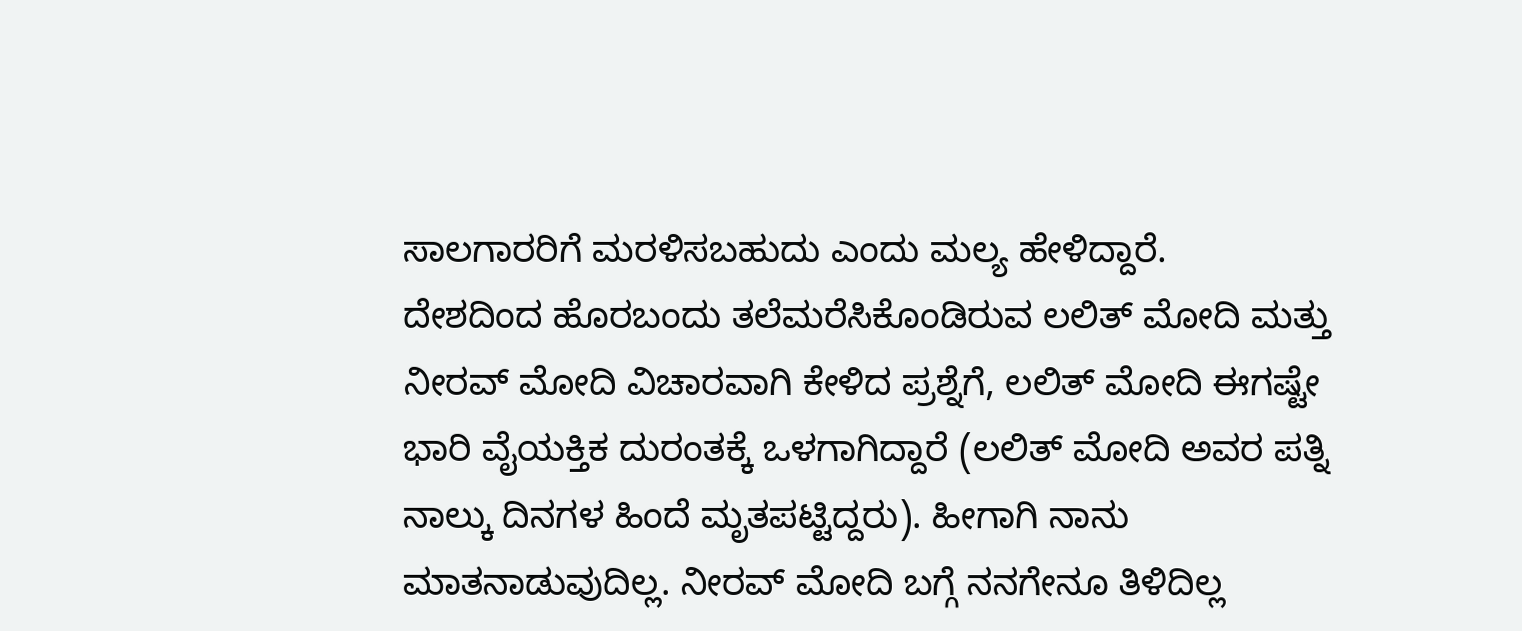ಸಾಲಗಾರರಿಗೆ ಮರಳಿಸಬಹುದು ಎಂದು ಮಲ್ಯ ಹೇಳಿದ್ದಾರೆ.
ದೇಶದಿಂದ ಹೊರಬಂದು ತಲೆಮರೆಸಿಕೊಂಡಿರುವ ಲಲಿತ್ ಮೋದಿ ಮತ್ತು ನೀರವ್ ಮೋದಿ ವಿಚಾರವಾಗಿ ಕೇಳಿದ ಪ್ರಶ್ನೆಗೆ, ಲಲಿತ್ ಮೋದಿ ಈಗಷ್ಟೇ ಭಾರಿ ವೈಯಕ್ತಿಕ ದುರಂತಕ್ಕೆ ಒಳಗಾಗಿದ್ದಾರೆ (ಲಲಿತ್ ಮೋದಿ ಅವರ ಪತ್ನಿ ನಾಲ್ಕು ದಿನಗಳ ಹಿಂದೆ ಮೃತಪಟ್ಟಿದ್ದರು). ಹೀಗಾಗಿ ನಾನು ಮಾತನಾಡುವುದಿಲ್ಲ. ನೀರವ್ ಮೋದಿ ಬಗ್ಗೆ ನನಗೇನೂ ತಿಳಿದಿಲ್ಲ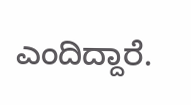ಎಂದಿದ್ದಾರೆ.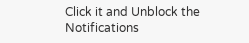Click it and Unblock the Notifications